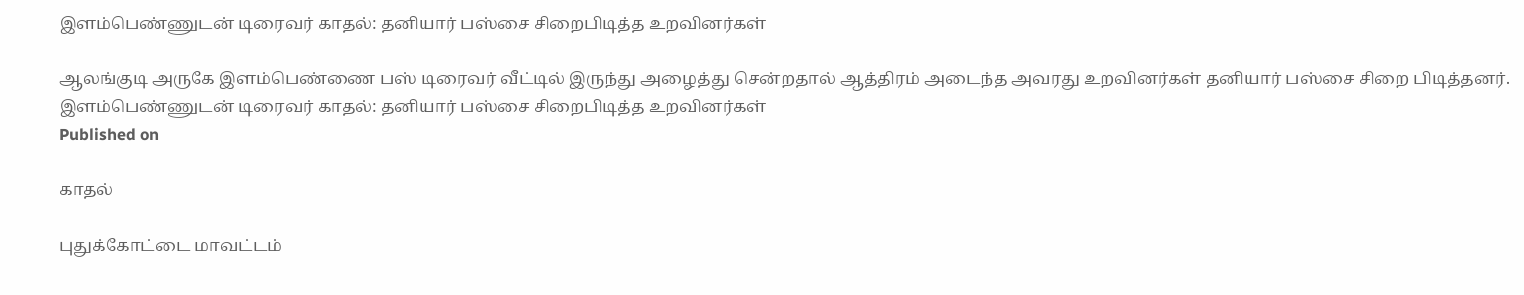இளம்பெண்ணுடன் டிரைவர் காதல்: தனியார் பஸ்சை சிறைபிடித்த உறவினர்கள்

ஆலங்குடி அருகே இளம்பெண்ணை பஸ் டிரைவர் வீட்டில் இருந்து அழைத்து சென்றதால் ஆத்திரம் அடைந்த அவரது உறவினர்கள் தனியார் பஸ்சை சிறை பிடித்தனர்.
இளம்பெண்ணுடன் டிரைவர் காதல்: தனியார் பஸ்சை சிறைபிடித்த உறவினர்கள்
Published on

காதல்

புதுக்கோட்டை மாவட்டம்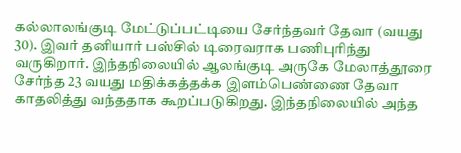கல்லாலங்குடி மேட்டுப்பட்டியை சேர்ந்தவர் தேவா (வயது 30). இவர் தனியார் பஸ்சில் டிரைவராக பணிபுரிந்து வருகிறார். இந்தநிலையில் ஆலங்குடி அருகே மேலாத்தூரை சேர்ந்த 23 வயது மதிக்கத்தக்க இளம்பெண்ணை தேவா காதலித்து வந்ததாக கூறப்படுகிறது. இந்தநிலையில் அந்த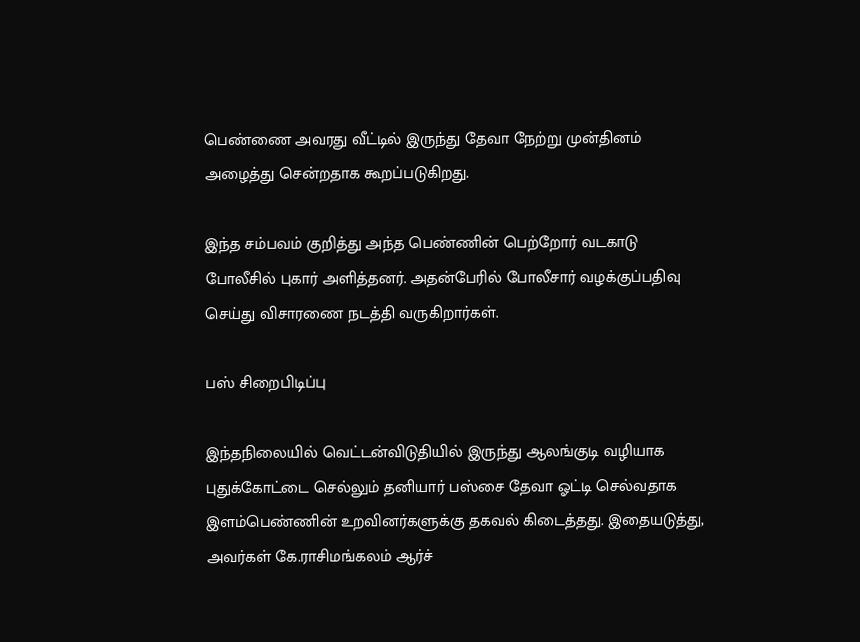பெண்ணை அவரது வீட்டில் இருந்து தேவா நேற்று முன்தினம் அழைத்து சென்றதாக கூறப்படுகிறது.

இந்த சம்பவம் குறித்து அந்த பெண்ணின் பெற்றோர் வடகாடு போலீசில் புகார் அளித்தனர். அதன்பேரில் போலீசார் வழக்குப்பதிவு செய்து விசாரணை நடத்தி வருகிறார்கள்.

பஸ் சிறைபிடிப்பு

இந்தநிலையில் வெட்டன்விடுதியில் இருந்து ஆலங்குடி வழியாக புதுக்கோட்டை செல்லும் தனியார் பஸ்சை தேவா ஓட்டி செல்வதாக இளம்பெண்ணின் உறவினர்களுக்கு தகவல் கிடைத்தது. இதையடுத்து, அவர்கள் கே.ராசிமங்கலம் ஆர்ச்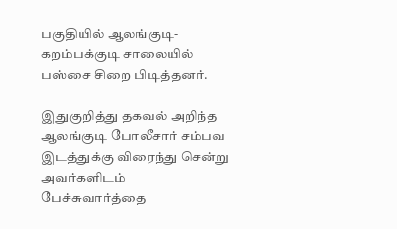பகுதியில் ஆலங்குடி- கறம்பக்குடி சாலையில் பஸ்சை சிறை பிடித்தனர்.

இதுகுறித்து தகவல் அறிந்த ஆலங்குடி போலீசார் சம்பவ இடத்துக்கு விரைந்து சென்று அவர்களிடம் பேச்சுவார்த்தை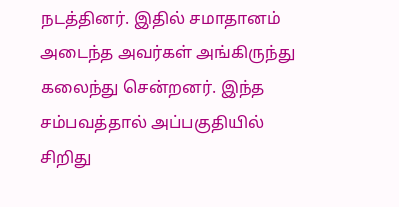நடத்தினர். இதில் சமாதானம் அடைந்த அவர்கள் அங்கிருந்து கலைந்து சென்றனர். இந்த சம்பவத்தால் அப்பகுதியில் சிறிது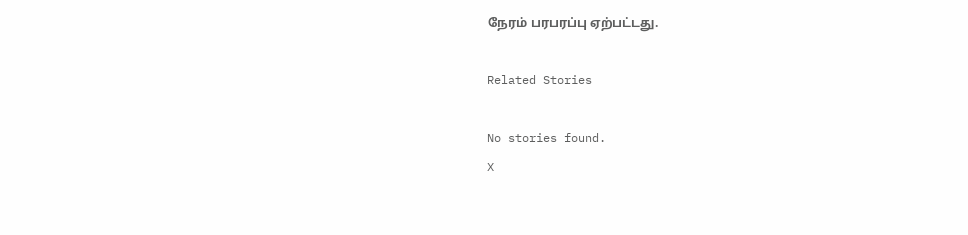நேரம் பரபரப்பு ஏற்பட்டது.

Related Stories

No stories found.
X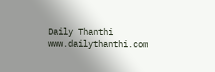Daily Thanthi
www.dailythanthi.com